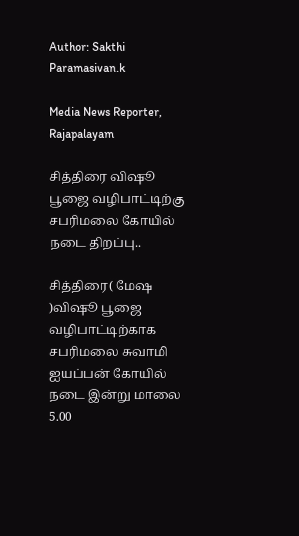Author: Sakthi Paramasivan.k

Media News Reporter, Rajapalayam

சித்திரை விஷூ பூஜை வழிபாட்டிற்கு சபரிமலை கோயில் நடை திறப்பு..

சித்திரை( மேஷ )விஷூ பூஜை வழிபாட்டிற்காக சபரிமலை சுவாமி ஐயப்பன் கோயில் நடை இன்று மாலை 5.00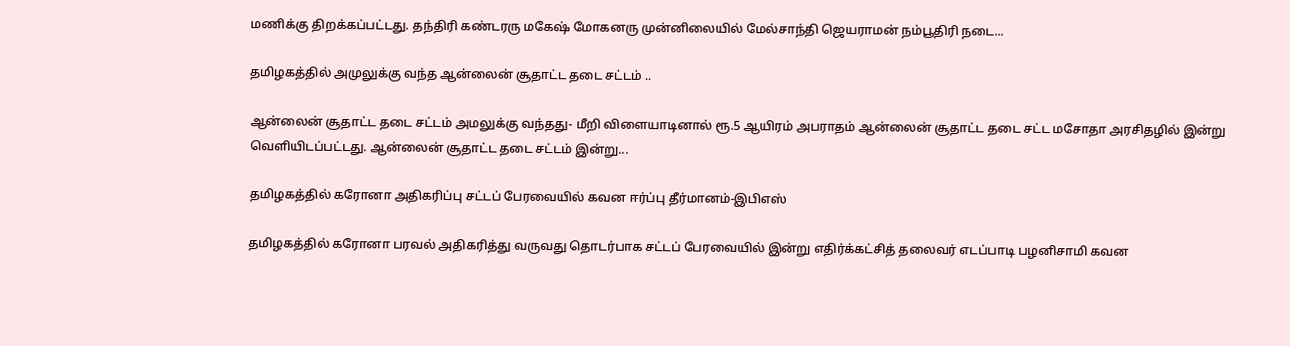மணிக்கு திறக்கப்பட்டது. தந்திரி கண்டரரு மகேஷ் மோகனரு முன்னிலையில் மேல்சாந்தி ஜெயராமன் நம்பூதிரி நடை...

தமிழகத்தில் அமுலுக்கு வந்த ஆன்லைன் சூதாட்ட தடை சட்டம் ..

ஆன்லைன் சூதாட்ட தடை சட்டம் அமலுக்கு வந்தது- மீறி விளையாடினால் ரூ.5 ஆயிரம் அபராதம் ஆன்லைன் சூதாட்ட தடை சட்ட மசோதா அரசிதழில் இன்று வெளியிடப்பட்டது. ஆன்லைன் சூதாட்ட தடை சட்டம் இன்று...

தமிழகத்தில் கரோனா அதிகரிப்பு சட்டப் பேரவையில் கவன ஈர்ப்பு தீர்மானம்-இபிஎஸ்

தமிழகத்தில் கரோனா பரவல் அதிகரித்து வருவது தொடர்பாக சட்டப் பேரவையில் இன்று எதிர்க்கட்சித் தலைவர் எடப்பாடி பழனிசாமி கவன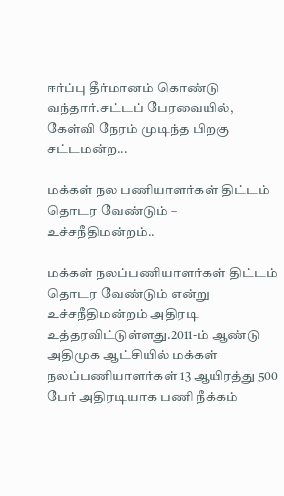ஈர்ப்பு தீர்மானம் கொண்டு வந்தார்.சட்டப் பேரவையில், கேள்வி நேரம் முடிந்த பிறகு சட்டமன்ற...

மக்கள் நல பணியாளர்கள் திட்டம் தொடர வேண்டும் – உச்சநீதிமன்றம்..

மக்கள் நலப்பணியாளர்கள் திட்டம் தொடர வேண்டும் என்று உச்சநீதிமன்றம் அதிரடி உத்தரவிட்டுள்ளது.2011-ம் ஆண்டு அதிமுக ஆட்சியில் மக்கள் நலப்பணியாளர்கள் 13 ஆயிரத்து 500 பேர் அதிரடியாக பணி நீக்கம்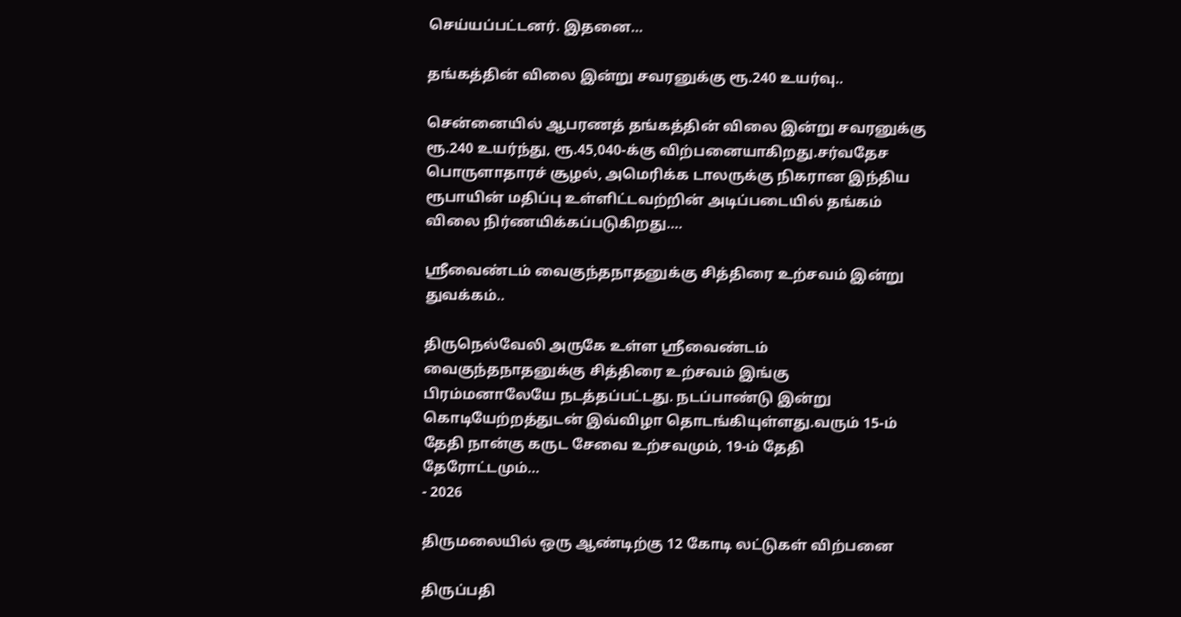செய்யப்பட்டனர். இதனை...

தங்கத்தின் விலை இன்று சவரனுக்கு ரூ.240 உயர்வு..

சென்னையில் ஆபரணத் தங்கத்தின் விலை இன்று சவரனுக்கு ரூ.240 உயர்ந்து, ரூ.45,040-க்கு விற்பனையாகிறது.சர்வதேச பொருளாதாரச் சூழல், அமெரிக்க டாலருக்கு நிகரான இந்திய ரூபாயின் மதிப்பு உள்ளிட்டவற்றின் அடிப்படையில் தங்கம் விலை நிர்ணயிக்கப்படுகிறது....

ஸ்ரீவைண்டம் வைகுந்தநாதனுக்கு சித்திரை உற்சவம் இன்று துவக்கம்..

திருநெல்வேலி அருகே உள்ள ஸ்ரீவைண்டம் வைகுந்தநாதனுக்கு சித்திரை உற்சவம் இங்கு பிரம்மனாலேயே நடத்தப்பட்டது. நடப்பாண்டு இன்று கொடியேற்றத்துடன் இவ்விழா தொடங்கியுள்ளது.வரும் 15-ம் தேதி நான்கு கருட சேவை உற்சவமும், 19-ம் தேதி தேரோட்டமும்...
- 2026

திருமலையில் ஒரு ஆண்டிற்கு 12 கோடி லட்டுகள் விற்பனை

திருப்பதி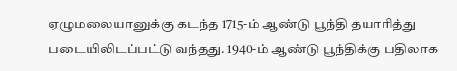ஏழுமலையானுக்கு கடந்த 1715-ம் ஆண்டு பூந்தி தயாரித்து படையிலிடப்பட்டு வந்தது. 1940-ம் ஆண்டு பூந்திக்கு பதிலாக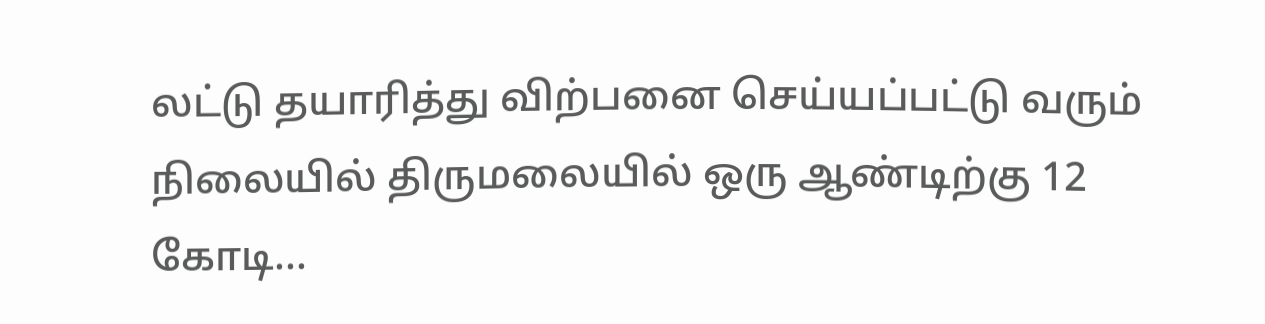லட்டு தயாரித்து விற்பனை செய்யப்பட்டு வரும் நிலையில் திருமலையில் ஒரு ஆண்டிற்கு 12 கோடி...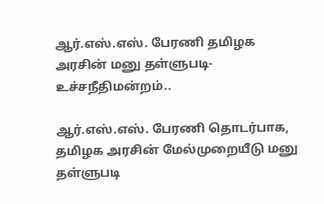ஆர்.எஸ்.எஸ். பேரணி தமிழக அரசின் மனு தள்ளுபடி-உச்சநீதிமன்றம்..

ஆர்.எஸ்.எஸ். பேரணி தொடர்பாக, தமிழக அரசின் மேல்முறையீடு மனு தள்ளுபடி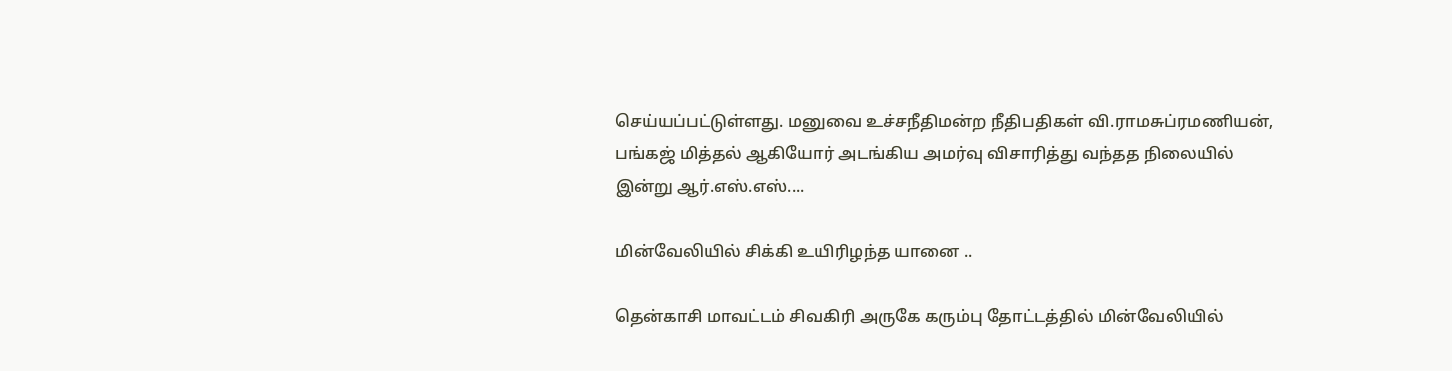செய்யப்பட்டுள்ளது. மனுவை உச்சநீதிமன்ற நீதிபதிகள் வி.ராமசுப்ரமணியன், பங்கஜ் மித்தல் ஆகியோர் அடங்கிய அமர்வு விசாரித்து வந்தத நிலையில் இன்று ஆர்.எஸ்.எஸ்....

மின்வேலியில் சிக்கி உயிரிழந்த யானை ..

தென்காசி மாவட்டம் சிவகிரி அருகே கரும்பு தோட்டத்தில் மின்வேலியில்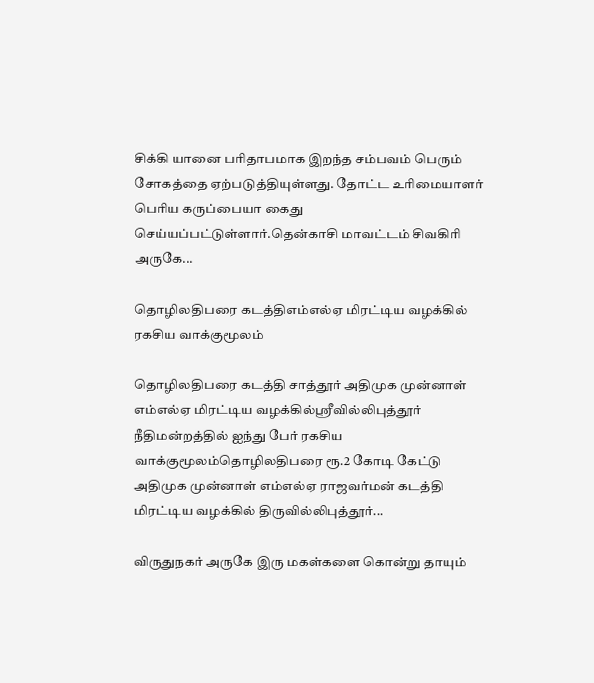சிக்கி யானை பரிதாபமாக இறந்த சம்பவம் பெரும் சோகத்தை ஏற்படுத்தியுள்ளது. தோட்ட உரிமையாளர் பெரிய கருப்பையா கைது செய்யப்பட்டுள்ளார்.தென்காசி மாவட்டம் சிவகிரி அருகே...

தொழிலதிபரை கடத்திஎம்எல்ஏ மிரட்டிய வழக்கில் ரகசிய வாக்குமூலம்

தொழிலதிபரை கடத்தி சாத்தூர் அதிமுக முன்னாள் எம்எல்ஏ மிரட்டிய வழக்கில்ஸ்ரீவில்லிபுத்தூர் நீதிமன்றத்தில் ஐந்து பேர் ரகசிய வாக்குமூலம்தொழிலதிபரை ரூ.2 கோடி கேட்டு அதிமுக முன்னாள் எம்எல்ஏ ராஜவர்மன் கடத்தி மிரட்டிய வழக்கில் திருவில்லிபுத்தூர்...

விருதுநகர் அருகே இரு மகள்களை கொன்று தாயும்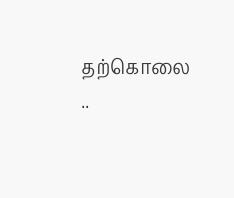தற்கொலை ..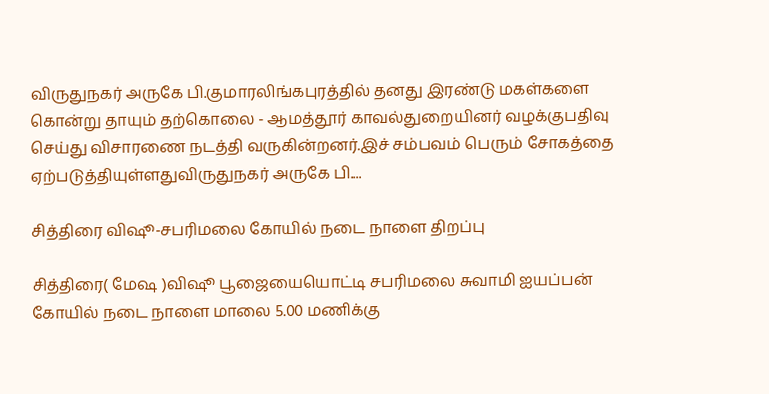விருதுநகர் அருகே பி.குமாரலிங்கபுரத்தில் தனது இரண்டு மகள்களை கொன்று தாயும் தற்கொலை - ஆமத்தூர் காவல்துறையினர் வழக்குபதிவு செய்து விசாரணை நடத்தி வருகின்றனர்.இச் சம்பவம் பெரும் சோகத்தை ஏற்படுத்தியுள்ளதுவிருதுநகர் அருகே பி....

சித்திரை விஷூ-சபரிமலை கோயில் நடை நாளை திறப்பு

சித்திரை( மேஷ )விஷூ பூஜையையொட்டி சபரிமலை சுவாமி ஐயப்பன் கோயில் நடை நாளை மாலை 5.00 மணிக்கு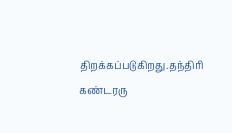திறக்கப்படுகிறது.தந்திரி கண்டரரு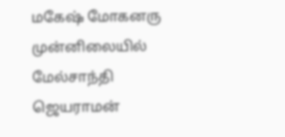மகேஷ் மோகனரு முன்னிலையில் மேல்சாந்தி ஜெயராமன்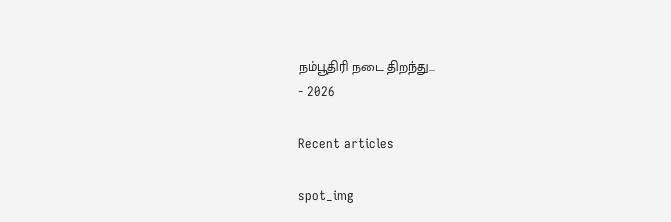நம்பூதிரி நடை திறந்து...
- 2026

Recent articles

spot_img